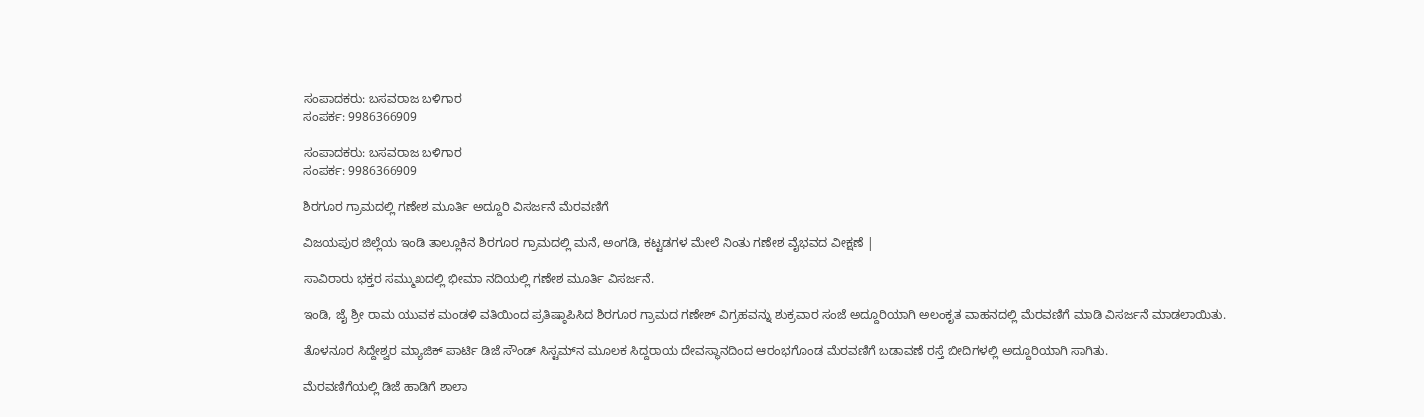ಸಂಪಾದಕರು: ಬಸವರಾಜ ಬಳಿಗಾರ
ಸಂಪರ್ಕ: 9986366909

ಸಂಪಾದಕರು: ಬಸವರಾಜ ಬಳಿಗಾರ
ಸಂಪರ್ಕ: 9986366909

ಶಿರಗೂರ ಗ್ರಾಮದಲ್ಲಿ ಗಣೇಶ ಮೂರ್ತಿ ಅದ್ದೂರಿ ವಿಸರ್ಜನೆ ಮೆರವಣಿಗೆ

ವಿಜಯಪುರ ಜಿಲ್ಲೆಯ ಇಂಡಿ ತಾಲ್ಲೂಕಿನ ಶಿರಗೂರ ಗ್ರಾಮದಲ್ಲಿ ಮನೆ, ಅಂಗಡಿ, ಕಟ್ಟಡಗಳ ಮೇಲೆ ನಿಂತು ಗಣೇಶ ವೈಭವದ ವೀಕ್ಷಣೆ |

ಸಾವಿರಾರು ಭಕ್ತರ ಸಮ್ಮುಖದಲ್ಲಿ ಭೀಮಾ ನದಿಯಲ್ಲಿ ಗಣೇಶ ಮೂರ್ತಿ ವಿಸರ್ಜನೆ.

ಇಂಡಿ, ಜೈ ಶ್ರೀ ರಾಮ ಯುವಕ ಮಂಡಳಿ ವತಿಯಿಂದ ಪ್ರತಿಷ್ಠಾಪಿಸಿದ ಶಿರಗೂರ ಗ್ರಾಮದ ಗಣೇಶ್ ವಿಗ್ರಹವನ್ನು ಶುಕ್ರವಾರ ಸಂಜೆ ಅದ್ದೂರಿಯಾಗಿ ಅಲಂಕೃತ ವಾಹನದಲ್ಲಿ ಮೆರವಣಿಗೆ ಮಾಡಿ ವಿಸರ್ಜನೆ ಮಾಡಲಾಯಿತು.

ತೊಳನೂರ ಸಿದ್ದೇಶ್ವರ ಮ್ಯಾಜಿಕ್ ಪಾರ್ಟಿ ಡಿಜೆ ಸೌಂಡ್ ಸಿಸ್ಟಮ್‌ನ ಮೂಲಕ ಸಿದ್ದರಾಯ ದೇವಸ್ಥಾನದಿಂದ ಆರಂಭಗೊಂಡ ಮೆರವಣಿಗೆ ಬಡಾವಣೆ ರಸ್ತೆ ಬೀದಿಗಳಲ್ಲಿ ಅದ್ದೂರಿಯಾಗಿ ಸಾಗಿತು.

ಮೆರವಣಿಗೆಯಲ್ಲಿ ಡಿಜೆ ಹಾಡಿಗೆ ಶಾಲಾ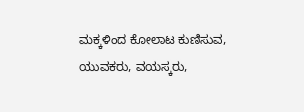ಮಕ್ಕಳಿಂದ ಕೋಲಾಟ ಕುಣಿಸುವ, ಯುವಕರು, ವಯಸ್ಕರು,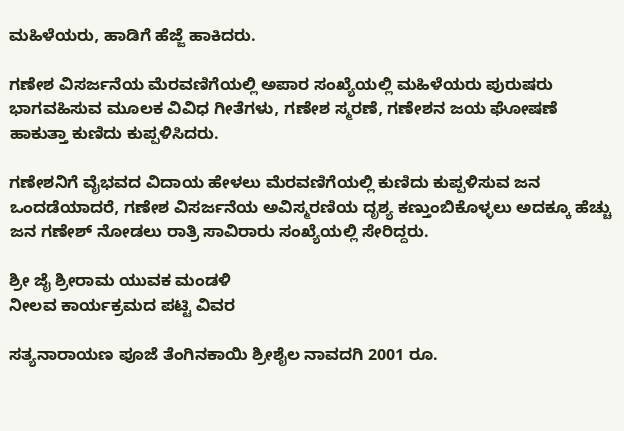ಮಹಿಳೆಯರು, ಹಾಡಿಗೆ ಹೆಜ್ಜೆ ಹಾಕಿದರು.

ಗಣೇಶ ವಿಸರ್ಜನೆಯ ಮೆರವಣಿಗೆಯಲ್ಲಿ ಅಪಾರ ಸಂಖ್ಯೆಯಲ್ಲಿ ಮಹಿಳೆಯರು ಪುರುಷರು ಭಾಗವಹಿಸುವ ಮೂಲಕ ವಿವಿಧ ಗೀತೆಗಳು, ಗಣೇಶ ಸ್ಮರಣೆ, ಗಣೇಶನ ಜಯ ಘೋಷಣೆ ಹಾಕುತ್ತಾ ಕುಣಿದು ಕುಪ್ಪಳಿಸಿದರು.

ಗಣೇಶನಿಗೆ ವೈಭವದ ವಿದಾಯ ಹೇಳಲು ಮೆರವಣಿಗೆಯಲ್ಲಿ ಕುಣಿದು ಕುಪ್ಪಳಿಸುವ ಜನ ಒಂದಡೆಯಾದರೆ, ಗಣೇಶ ವಿಸರ್ಜನೆಯ ಅವಿಸ್ಮರಣಿಯ ದೃಶ್ಯ ಕಣ್ತುಂಬಿಕೊಳ್ಳಲು ಅದಕ್ಕೂ ಹೆಚ್ಚು ಜನ ಗಣೇಶ್ ನೋಡಲು ರಾತ್ರಿ ಸಾವಿರಾರು ಸಂಖ್ಯೆಯಲ್ಲಿ ಸೇರಿದ್ದರು.

ಶ್ರೀ ಜೈ ಶ್ರೀರಾಮ ಯುವಕ ಮಂಡಳಿ
ನೀಲವ ಕಾರ್ಯಕ್ರಮದ ಪಟ್ಟಿ ವಿವರ

ಸತ್ಯನಾರಾಯಣ ಪೂಜೆ ತೆಂಗಿನಕಾಯಿ ಶ್ರೀಶೈಲ ನಾವದಗಿ 2001 ರೂ.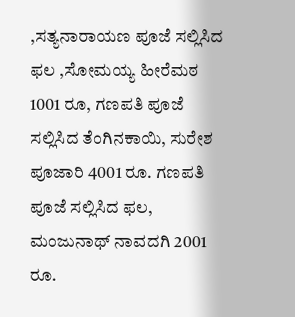,ಸತ್ಯನಾರಾಯಣ ಪೂಜೆ ಸಲ್ಲಿಸಿದ ಫಲ ,ಸೋಮಯ್ಯ ಹೀರೆಮಠ 1001 ರೂ, ಗಣಪತಿ ಪೂಜೆ ಸಲ್ಲಿಸಿದ ತೆಂಗಿನಕಾಯಿ, ಸುರೇಶ ಪೂಜಾರಿ 4001 ರೂ. ಗಣಪತಿ ಪೂಜೆ ಸಲ್ಲಿಸಿದ ಫಲ, ಮಂಜುನಾಥ್ ನಾವದಗಿ 2001 ರೂ.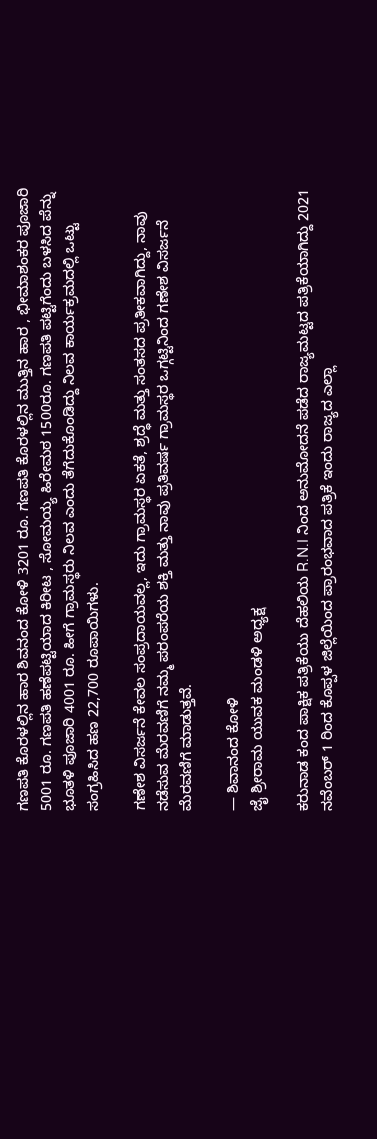ಗಣಪತಿ ಕೊರಳಲ್ಲಿನ ಹಾರ ಶಿವನಂದ ಕೋಳಿ 3201 ರೂ. ಗಣಪತಿ ಕೊರಳಲ್ಲಿನ ಮುತ್ತಿನ ಹಾರ , ಭೀಮಾಶಂಕರ ಪೂಜಾರಿ 5001 ರೂ. ಗಣಪತಿ ಹಣೆಪಟ್ಟಿಯಾದ ಕಿರೀಟ , ಸೋಮಯ್ಯ ಹಿರೇಮಠ 1500ರೂ. ಗಣಪತಿ ಪಟ್ಟಿಗೆಂದು ಬಳಸಿದ ಪೆನ್ನು ಭೂತಳಿ ಪೂಜಾರಿ 4001 ರೂ. ಹೀಗೆ ಗ್ರಾಮಸ್ಥರು ನಿಲವ ಎಂದು ತೆಗೆದುಕೊಂಡಿದ್ದು ನಿಲವ ಕಾರ್ಯಕ್ರಮದಲ್ಲಿ ಒಟ್ಟು ಸಂಗ್ರಹಿಸಿದ ಹಣ 22,700 ರೂಪಾಯಿಗಳು.

ಗಣೇಶ ವಿಸರ್ಜನೆ ಕೇವಲ ಸಂಪ್ರದಾಯವಲ್ಲ, ಇದು ಗ್ರಾಮಸ್ಥರ ಏಕತೆ, ಶ್ರದ್ಧೆ ಮತ್ತು ಸಂತಸದ ಪ್ರತೀಕವಾಗಿದ್ದು, ನಾವು ನಡೆಸುವ ಮೆರವಣಿಗೆ ನಮ್ಮ ಪರಂಪರೆಯ ಶಕ್ತಿ ಮತ್ತು ನಾವು ಪ್ರತಿವರ್ಷ ಗ್ರಾಮಸ್ಥರ ಒಗ್ಗಟ್ಟಿನಿಂದ ಗಣೇಶ ವಿಸರ್ಜನೆ ಮೆರವಣಿಗೆ ಮಾಡುತ್ತವೆ.

— ಶಿವಾನಂದ ಕೋಳಿ
ಜೈ ಶ್ರೀರಾಮ ಯುವಕ ಮಂಡಳಿ ಅಧ್ಯಕ್ಷ

ಕರುನಾಡ ಕಂದ ಪಾಕ್ಷಿಕ ಪತ್ರಿಕೆಯು ದೆಹಲಿಯ R.N.I ನಿಂದ ಅನುಮೋದನೆ ಪಡೆದ ರಾಜ್ಯಮಟ್ಟದ ಪತ್ರಿಕೆಯಾಗಿದ್ದು 2021 ನವೆಂಬರ್ 1 ರಿಂದ ಕೊಪ್ಪಳ ಜಿಲ್ಲೆಯಿಂದ ಪ್ರಾರಂಭವಾದ ಪತ್ರಿಕೆ ಇಂದು ರಾಜ್ಯದ ಎಲ್ಲಾ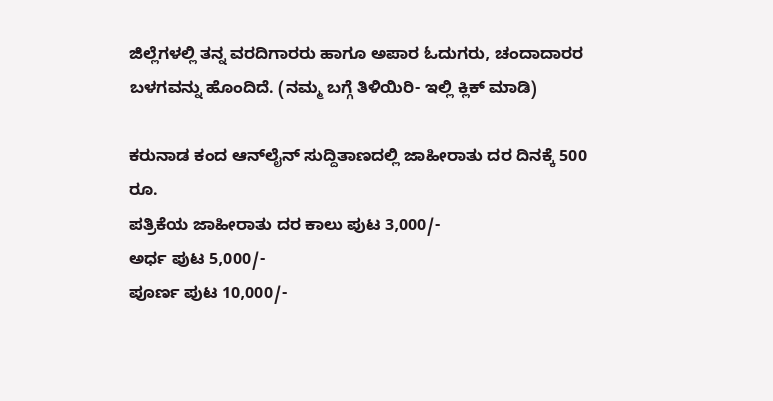ಜಿಲ್ಲೆಗಳಲ್ಲಿ ತನ್ನ ವರದಿಗಾರರು ಹಾಗೂ ಅಪಾರ ಓದುಗರು, ಚಂದಾದಾರರ ಬಳಗವನ್ನು ಹೊಂದಿದೆ. (ನಮ್ಮ ಬಗ್ಗೆ ತಿಳಿಯಿರಿ- ಇಲ್ಲಿ ಕ್ಲಿಕ್‌ ಮಾಡಿ)

ಕರುನಾಡ ಕಂದ ಆನ್‌ಲೈನ್‌ ಸುದ್ದಿತಾಣದಲ್ಲಿ ಜಾಹೀರಾತು ದರ ದಿನಕ್ಕೆ 500 ರೂ.
ಪತ್ರಿಕೆಯ ಜಾಹೀರಾತು ದರ ಕಾಲು ಪುಟ 3,000/-
ಅರ್ಧ ಪುಟ 5,000/-
ಪೂರ್ಣ ಪುಟ 10,000/-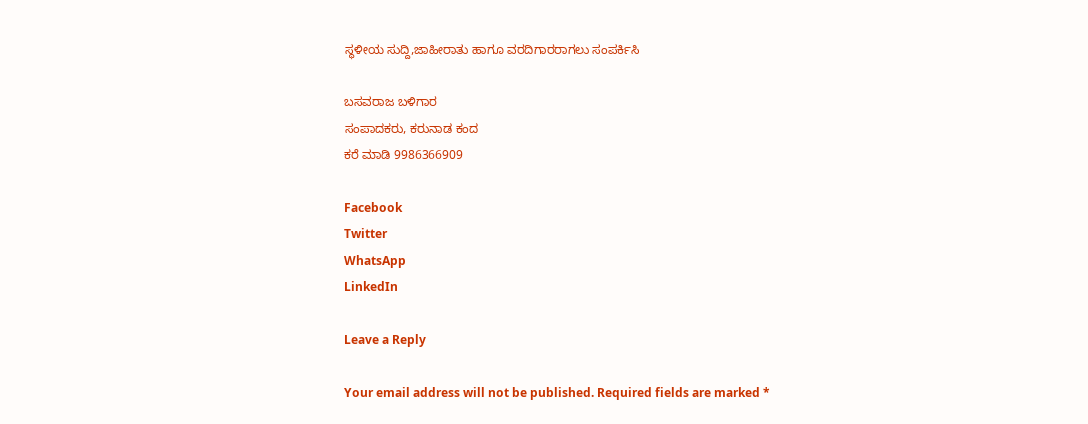ಸ್ಥಳೀಯ ಸುದ್ದಿ,ಜಾಹೀರಾತು ಹಾಗೂ ವರದಿಗಾರರಾಗಲು ಸಂಪರ್ಕಿಸಿ

ಬಸವರಾಜ ಬಳಿಗಾರ
ಸಂಪಾದಕರು, ಕರುನಾಡ ಕಂದ
ಕರೆ ಮಾಡಿ 9986366909

Facebook
Twitter
WhatsApp
LinkedIn

Leave a Reply

Your email address will not be published. Required fields are marked *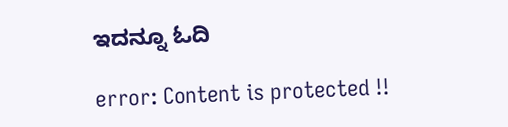ಇದನ್ನೂ ಓದಿ

error: Content is protected !!